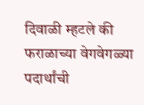दिवाळी म्हटले की फराळाच्या वेगवेगळ्या पदार्थांची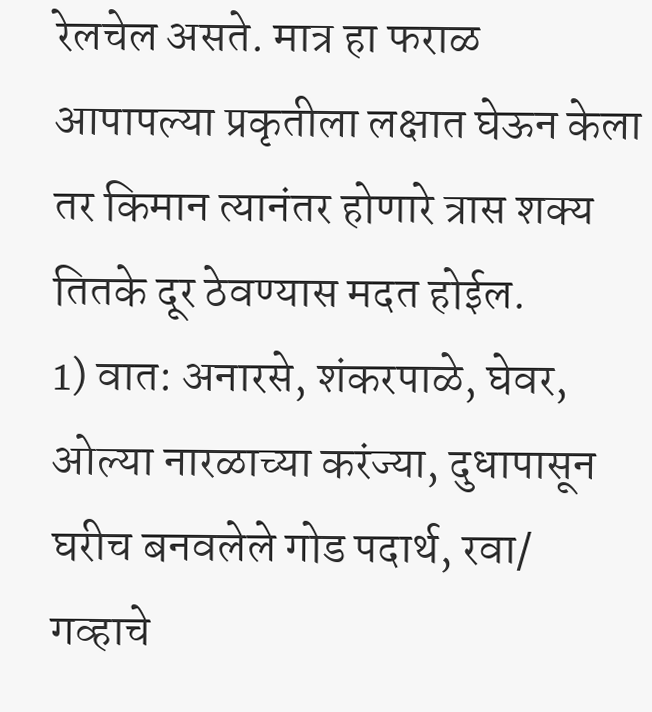रेलचेल असते. मात्र हा फराळ आपापल्या प्रकृतीला लक्षात घेऊन केला तर किमान त्यानंतर होणारे त्रास शक्य तितके दूर ठेवण्यास मदत होईल.
1) वात: अनारसे, शंकरपाळे, घेवर, ओल्या नारळाच्या करंज्या, दुधापासून घरीच बनवलेले गोड पदार्थ, रवा/ गव्हाचे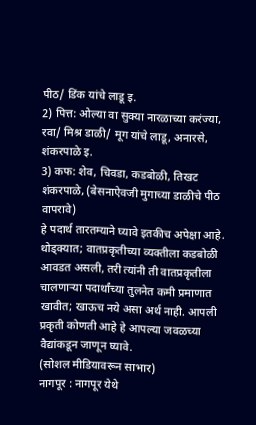पीठ/ डिंक यांचे लाडू इ.
2) पित्त: ओल्या वा सुक्या नारळाच्या करंज्या, रवा/ मिश्र डाळी/ मूग यांचे लाडू, अनारसे, शंकरपाळे इ.
3) कफ: शेव, चिवडा, कडबोळी, तिखट शंकरपाळे, (बेसनाऐवजी मुगाच्या डाळीचे पीठ वापरावे)
हे पदार्थ तारतम्याने घ्यावे इतकीच अपेक्षा आहे. थोड्क्यात; वातप्रकृतीच्या व्यक्तीला कडबोळी आवडत असली, तरी त्यांनी ती वातप्रकृतीला चालणाऱ्या पदार्थांच्या तुलनेत कमी प्रमाणात खावीत; खाऊच नये असा अर्थ नाही. आपली प्रकृती कोणती आहे हे आपल्या जवळच्या वैद्यांकडून जाणून घ्यावे.
(सोशल मीडियावरून साभार)
नागपूर : नागपूर येथे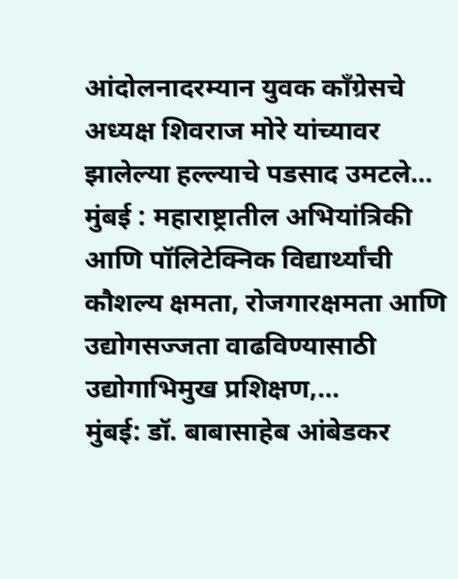आंदोलनादरम्यान युवक काँग्रेसचे अध्यक्ष शिवराज मोरे यांच्यावर झालेल्या हल्ल्याचे पडसाद उमटले…
मुंबई : महाराष्ट्रातील अभियांत्रिकी आणि पॉलिटेक्निक विद्यार्थ्यांची कौशल्य क्षमता, रोजगारक्षमता आणि उद्योगसज्जता वाढविण्यासाठी उद्योगाभिमुख प्रशिक्षण,…
मुंबई: डॉ. बाबासाहेब आंबेडकर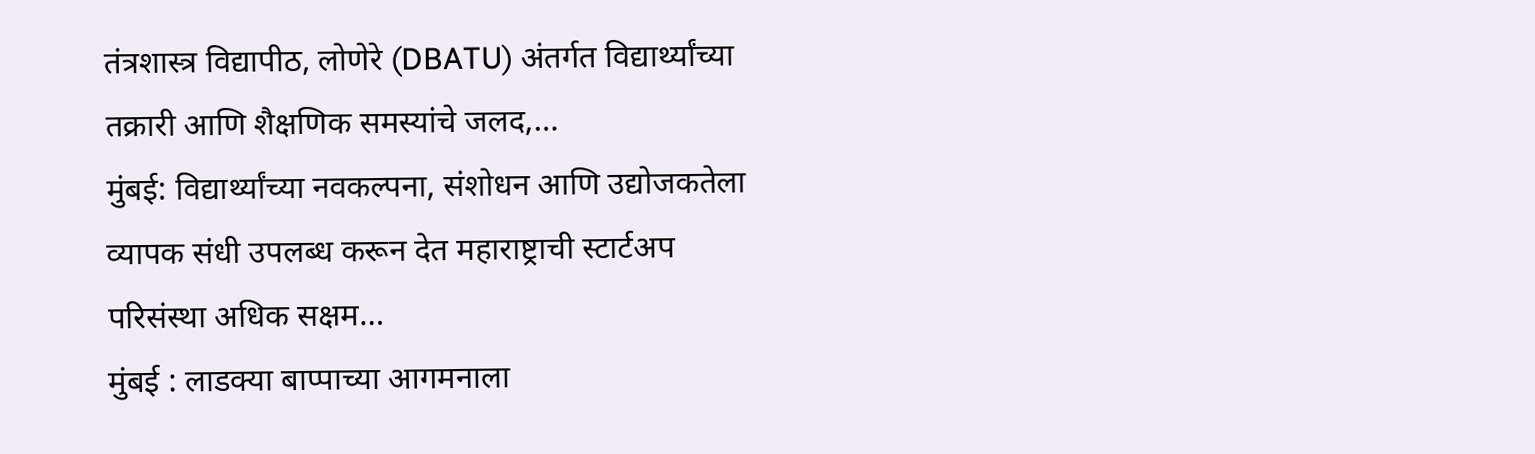तंत्रशास्त्र विद्यापीठ, लोणेरे (DBATU) अंतर्गत विद्यार्थ्यांच्या तक्रारी आणि शैक्षणिक समस्यांचे जलद,…
मुंबई: विद्यार्थ्यांच्या नवकल्पना, संशोधन आणि उद्योजकतेला व्यापक संधी उपलब्ध करून देत महाराष्ट्राची स्टार्टअप परिसंस्था अधिक सक्षम…
मुंबई : लाडक्या बाप्पाच्या आगमनाला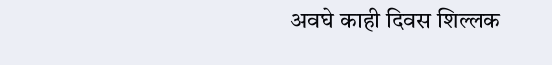अवघे काही दिवस शिल्लक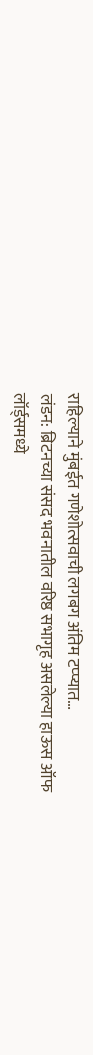राहिल्याने मुंबईत गणेशोत्सवाची लगबग अंतिम टप्प्यात…
लंडन: ब्रिटनच्या संसद भवनातील वरिष्ठ सभागृह असलेल्या हाऊस ऑफ लॉर्ड्समध्ये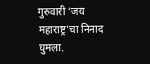गुरुवारी ‘जय महाराष्ट्र’चा निनाद घुमला.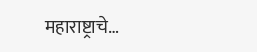महाराष्ट्राचे…